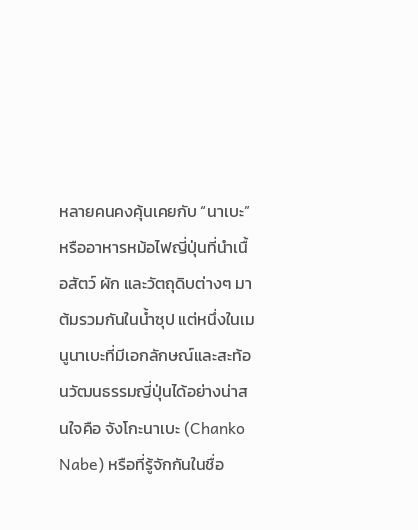หลายคนคงคุ้นเคยกับ “นาเบะ” หรืออาหารหม้อไฟญี่ปุ่นที่นำเนื้อสัตว์ ผัก และวัตถุดิบต่างๆ มาต้มรวมกันในน้ำซุป แต่หนึ่งในเมนูนาเบะที่มีเอกลักษณ์และสะท้อนวัฒนธรรมญี่ปุ่นได้อย่างน่าสนใจคือ จังโกะนาเบะ (Chanko Nabe) หรือที่รู้จักกันในชื่อ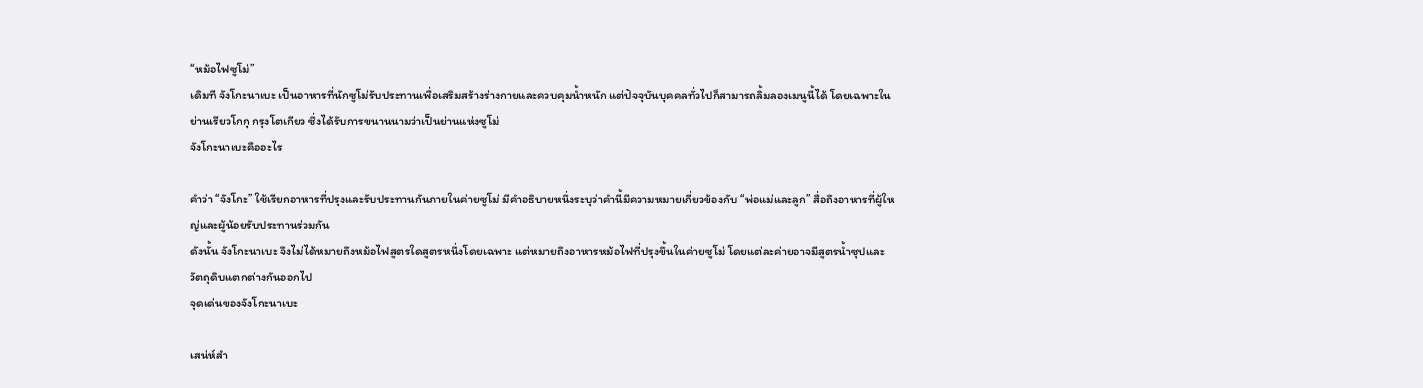“หม้อไฟซูโม่”
เดิมที จังโกะนาเบะ เป็นอาหารที่นักซูโม่รับประทานเพื่อเสริมสร้างร่างกายและควบคุมน้ำหนัก แต่ปัจจุบันบุคคลทั่วไปก็สามารถลิ้มลองเมนูนี้ได้ โดยเฉพาะในย่านเรียวโกกุ กรุงโตเกียว ซึ่งได้รับการขนานนามว่าเป็นย่านแห่งซูโม่
จังโกะนาเบะคืออะไร

คำว่า “จังโกะ” ใช้เรียกอาหารที่ปรุงและรับประทานกันภายในค่ายซูโม่ มีคำอธิบายหนึ่งระบุว่าคำนี้มีความหมายเกี่ยวข้องกับ “พ่อแม่และลูก” สื่อถึงอาหารที่ผู้ใหญ่และผู้น้อยรับประทานร่วมกัน
ดังนั้น จังโกะนาเบะ จึงไม่ได้หมายถึงหม้อไฟสูตรใดสูตรหนึ่งโดยเฉพาะ แต่หมายถึงอาหารหม้อไฟที่ปรุงขึ้นในค่ายซูโม่ โดยแต่ละค่ายอาจมีสูตรน้ำซุปและวัตถุดิบแตกต่างกันออกไป
จุดเด่นของจังโกะนาเบะ

เสน่ห์สำ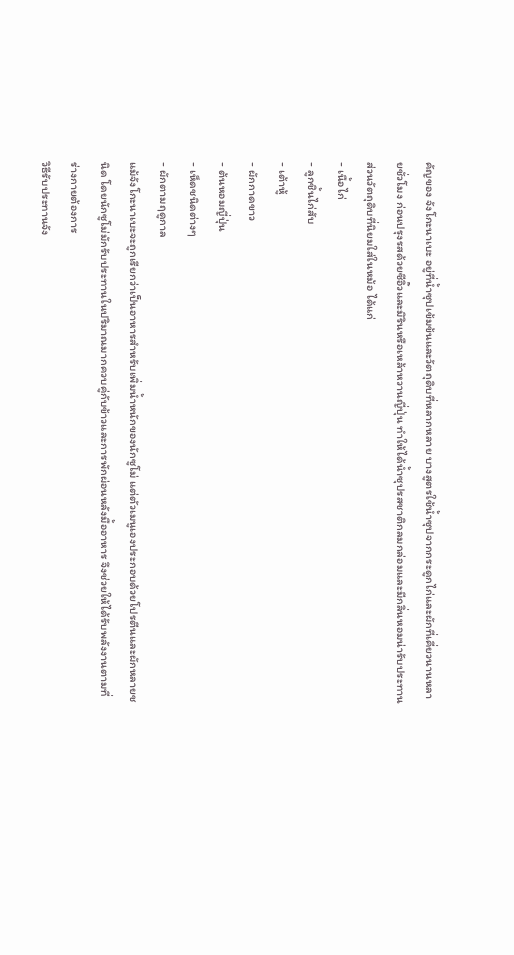คัญของ จังโกะนาเบะ อยู่ที่น้ำซุปเข้มข้นและวัตถุดิบที่หลากหลาย บางสูตรใช้น้ำซุปจากกระดูกไก่และผักที่เคี่ยวนานหลายชั่วโมง ก่อนปรุงรสด้วยซีอิ๊วและมิรินหรือเหล้าหวานญี่ปุ่น ทำให้ได้น้ำซุปรสชาติกลมกล่อมและมีกลิ่นหอมน่ารับประทาน
ส่วนวัตถุดิบที่นิยมใส่ในหม้อ ได้แก่
- เนื้อไก่
- ลูกชิ้นไก่สับ
- เต้าหู้
- ผักกาดขาว
- ต้นหอมญี่ปุ่น
- เห็ดชนิดต่างๆ
- ผักตามฤดูกาล
แม้จังโกะนาเบะจะถูกเรียกว่าเป็นอาหารสำหรับเพิ่มน้ำหนักของนักซูโม่ แต่ตัวเมนูเองประกอบด้วยโปรตีนและผักหลายชนิด โดยนักซูโม่มักรับประทานในปริมาณมากควบคู่กับข้าวและการพักผ่อนหลังมื้ออาหาร จึงช่วยให้ได้รับพลังงานตามที่ร่างกายต้องการ
วิธีรับประทานจัง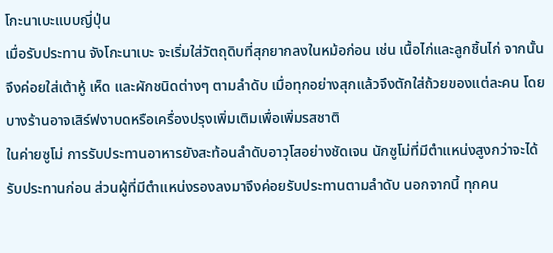โกะนาเบะแบบญี่ปุ่น
เมื่อรับประทาน จังโกะนาเบะ จะเริ่มใส่วัตถุดิบที่สุกยากลงในหม้อก่อน เช่น เนื้อไก่และลูกชิ้นไก่ จากนั้นจึงค่อยใส่เต้าหู้ เห็ด และผักชนิดต่างๆ ตามลำดับ เมื่อทุกอย่างสุกแล้วจึงตักใส่ถ้วยของแต่ละคน โดยบางร้านอาจเสิร์ฟงาบดหรือเครื่องปรุงเพิ่มเติมเพื่อเพิ่มรสชาติ
ในค่ายซูโม่ การรับประทานอาหารยังสะท้อนลำดับอาวุโสอย่างชัดเจน นักซูโม่ที่มีตำแหน่งสูงกว่าจะได้รับประทานก่อน ส่วนผู้ที่มีตำแหน่งรองลงมาจึงค่อยรับประทานตามลำดับ นอกจากนี้ ทุกคน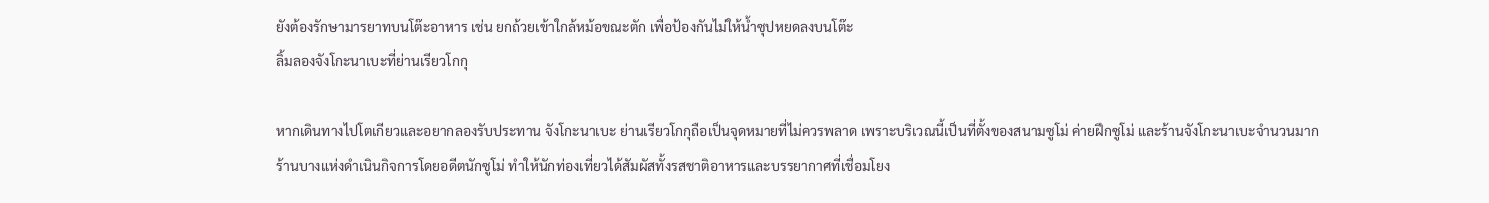ยังต้องรักษามารยาทบนโต๊ะอาหาร เช่น ยกถ้วยเข้าใกล้หม้อขณะตัก เพื่อป้องกันไม่ให้น้ำซุปหยดลงบนโต๊ะ
ลิ้มลองจังโกะนาเบะที่ย่านเรียวโกกุ

หากเดินทางไปโตเกียวและอยากลองรับประทาน จังโกะนาเบะ ย่านเรียวโกกุถือเป็นจุดหมายที่ไม่ควรพลาด เพราะบริเวณนี้เป็นที่ตั้งของสนามซูโม่ ค่ายฝึกซูโม่ และร้านจังโกะนาเบะจำนวนมาก
ร้านบางแห่งดำเนินกิจการโดยอดีตนักซูโม่ ทำให้นักท่องเที่ยวได้สัมผัสทั้งรสชาติอาหารและบรรยากาศที่เชื่อมโยง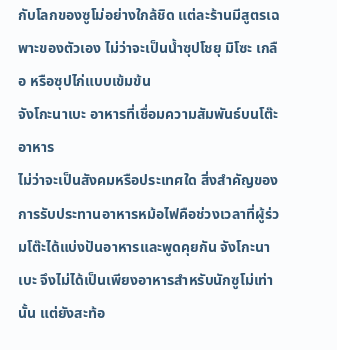กับโลกของซูโม่อย่างใกล้ชิด แต่ละร้านมีสูตรเฉพาะของตัวเอง ไม่ว่าจะเป็นน้ำซุปโชยุ มิโซะ เกลือ หรือซุปไก่แบบเข้มข้น
จังโกะนาเบะ อาหารที่เชื่อมความสัมพันธ์บนโต๊ะอาหาร
ไม่ว่าจะเป็นสังคมหรือประเทศใด สิ่งสำคัญของการรับประทานอาหารหม้อไฟคือช่วงเวลาที่ผู้ร่วมโต๊ะได้แบ่งปันอาหารและพูดคุยกัน จังโกะนาเบะ จึงไม่ได้เป็นเพียงอาหารสำหรับนักซูโม่เท่านั้น แต่ยังสะท้อ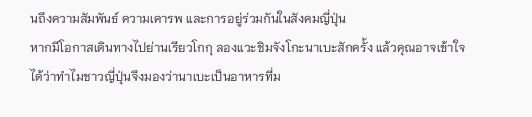นถึงความสัมพันธ์ ความเคารพ และการอยู่ร่วมกันในสังคมญี่ปุ่น
หากมีโอกาสเดินทางไปย่านเรียวโกกุ ลองแวะชิมจังโกะนาเบะสักครั้ง แล้วคุณอาจเข้าใจได้ว่าทำไมชาวญี่ปุ่นจึงมองว่านาเบะเป็นอาหารที่ม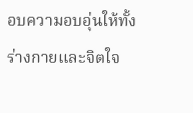อบความอบอุ่นให้ทั้งร่างกายและจิตใจ